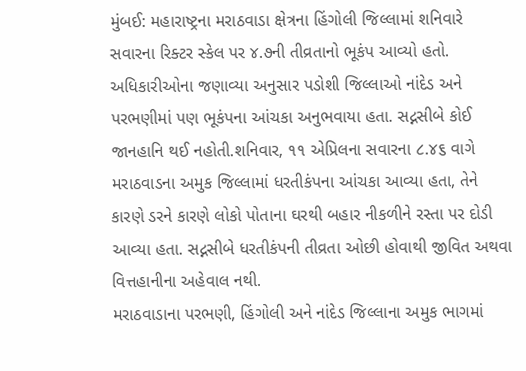મુંબઈ: મહારાષ્ટ્રના મરાઠવાડા ક્ષેત્રના હિંગોલી જિલ્લામાં શનિવારે સવારના રિક્ટર સ્કેલ પર ૪.૭ની તીવ્રતાનો ભૂકંપ આવ્યો હતો. અધિકારીઓના જણાવ્યા અનુસાર પડોશી જિલ્લાઓ નાંદેડ અને પરભણીમાં પણ ભૂકંપના આંચકા અનુભવાયા હતા. સદ્નસીબે કોઈ જાનહાનિ થઈ નહોતી.શનિવાર, ૧૧ એપ્રિલના સવારના ૮.૪૬ વાગે મરાઠવાડના અમુક જિલ્લામાં ધરતીકંપના આંચકા આવ્યા હતા, તેને કારણે ડરને કારણે લોકો પોતાના ઘરથી બહાર નીકળીને રસ્તા પર દોડી આવ્યા હતા. સદ્નસીબે ધરતીકંપની તીવ્રતા ઓછી હોવાથી જીવિત અથવા વિત્તહાનીના અહેવાલ નથી.
મરાઠવાડાના પરભણી, હિંગોલી અને નાંદેડ જિલ્લાના અમુક ભાગમાં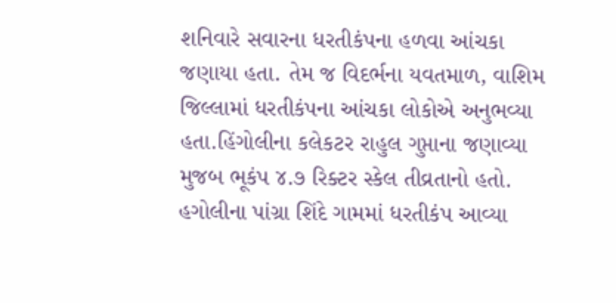શનિવારે સવારના ધરતીકંપના હળવા આંચકા જણાયા હતા. તેમ જ વિદર્ભના યવતમાળ, વાશિમ જિલ્લામાં ધરતીકંપના આંચકા લોકોએ અનુભવ્યા હતા.હિંગોલીના કલેકટર રાહુલ ગુપ્તાના જણાવ્યા મુજબ ભૂકંપ ૪.૭ રિક્ટર સ્કેલ તીવ્રતાનો હતો. હગોલીના પાંગ્રા શિંદે ગામમાં ધરતીકંપ આવ્યા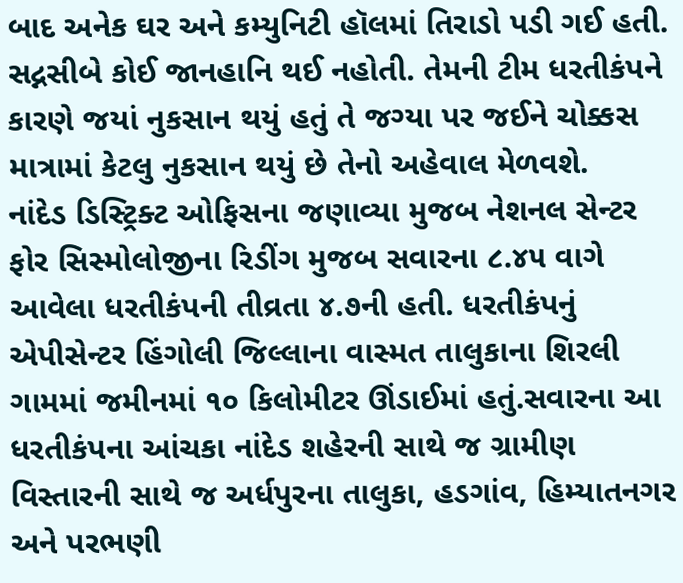બાદ અનેક ઘર અને કમ્યુનિટી હૉલમાં તિરાડો પડી ગઈ હતી. સદ્નસીબે કોઈ જાનહાનિ થઈ નહોતી. તેમની ટીમ ધરતીકંપને કારણે જયાં નુકસાન થયું હતું તે જગ્યા પર જઈને ચોક્કસ માત્રામાં કેટલુ નુકસાન થયું છે તેનો અહેવાલ મેળવશે.
નાંદેડ ડિસ્ટ્રિક્ટ ઓફિસના જણાવ્યા મુજબ નેશનલ સેન્ટર ફોર સિસ્મોલોજીના રિડીંગ મુજબ સવારના ૮.૪૫ વાગે આવેલા ધરતીકંપની તીવ્રતા ૪.૭ની હતી. ધરતીકંપનું એપીસેન્ટર હિંગોલી જિલ્લાના વાસ્મત તાલુકાના શિરલી ગામમાં જમીનમાં ૧૦ કિલોમીટર ઊંડાઈમાં હતું.સવારના આ ધરતીકંપના આંચકા નાંદેડ શહેરની સાથે જ ગ્રામીણ વિસ્તારની સાથે જ અર્ધપુરના તાલુકા, હડગાંવ, હિમ્યાતનગર અને પરભણી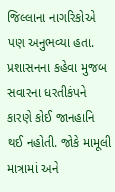જિલ્લાના નાગરિકોએ પણ અનુભવ્યા હતા.
પ્રશાસનના કહેવા મુજબ સવારના ધરતીકંપને કારણે કોઈ જાનહાનિ થઈ નહોતી. જોકે મામૂલી માત્રામાં અને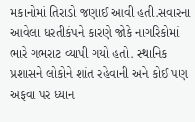મકાનોમાં તિરાડો જણાઈ આવી હતી.સવારના આવેલા ધરતીકંપને કારણે જોકે નાગરિકોમાં ભારે ગભરાટ વ્યાપી ગયો હતો. સ્થાનિક પ્રશાસને લોકોને શાંત રહેવાની અને કોઈ પણ અફવા પર ધ્યાન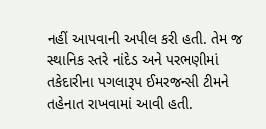નહીં આપવાની અપીલ કરી હતી. તેમ જ સ્થાનિક સ્તરે નાંદેડ અને પરભણીમાં તકેદારીના પગલારૂપ ઈમરજન્સી ટીમને તહેનાત રાખવામાં આવી હતી.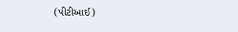(પીટીઆઈ)